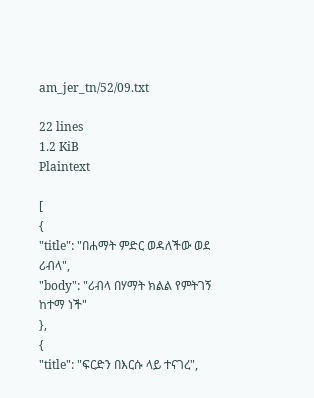am_jer_tn/52/09.txt

22 lines
1.2 KiB
Plaintext

[
{
"title": "በሐማት ምድር ወዳለችው ወደ ሪብላ",
"body": "ሪብላ በሃማት ክልል የምትገኝ ከተማ ነች"
},
{
"title": "ፍርድን በእርሱ ላይ ተናገረ",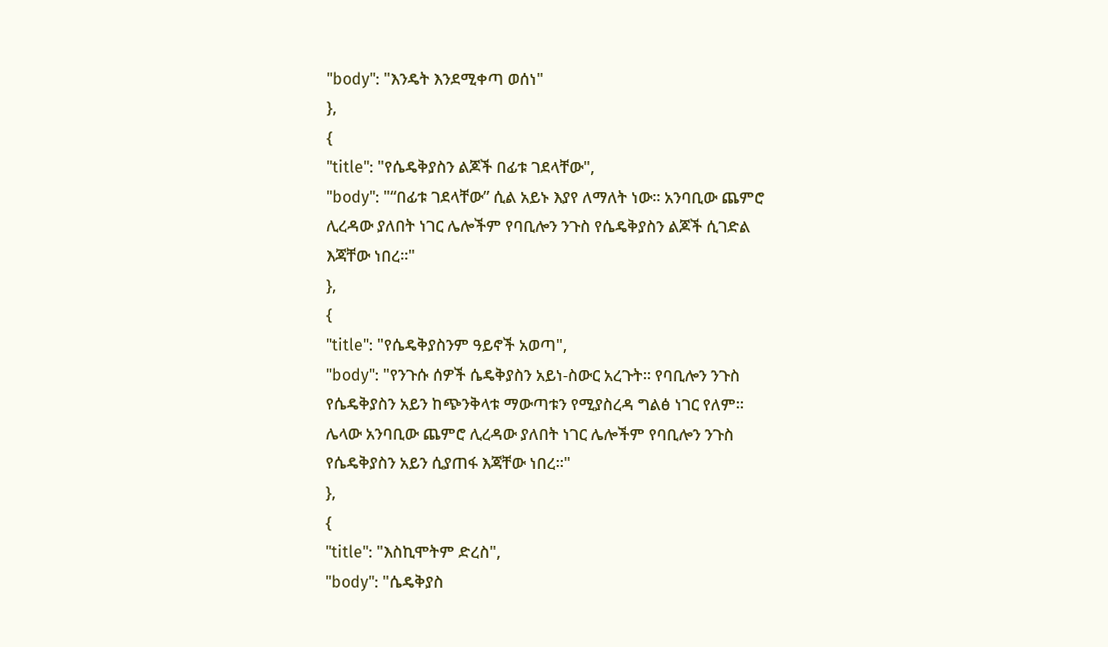"body": "እንዴት እንደሚቀጣ ወሰነ"
},
{
"title": "የሴዴቅያስን ልጆች በፊቱ ገደላቸው",
"body": "“በፊቱ ገደላቸው” ሲል አይኑ እያየ ለማለት ነው፡፡ አንባቢው ጨምሮ ሊረዳው ያለበት ነገር ሌሎችም የባቢሎን ንጉስ የሴዴቅያስን ልጆች ሲገድል እጃቸው ነበረ፡፡"
},
{
"title": "የሴዴቅያስንም ዓይኖች አወጣ",
"body": "የንጉሱ ሰዎች ሴዴቅያስን አይነ-ስውር አረጉት፡፡ የባቢሎን ንጉስ የሴዴቅያስን አይን ከጭንቅላቱ ማውጣቱን የሚያስረዳ ግልፅ ነገር የለም፡፡ ሌላው አንባቢው ጨምሮ ሊረዳው ያለበት ነገር ሌሎችም የባቢሎን ንጉስ የሴዴቅያስን አይን ሲያጠፋ እጃቸው ነበረ፡፡"
},
{
"title": "እስኪሞትም ድረስ",
"body": "ሴዴቅያስ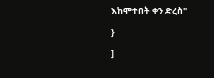እከሞተበት ቀን ድረስ"
}
]